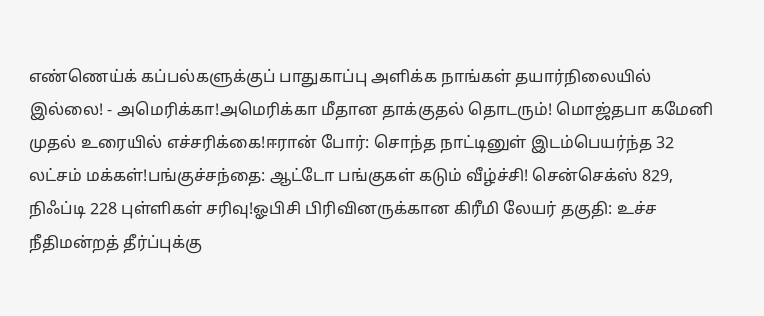எண்ணெய்க் கப்பல்களுக்குப் பாதுகாப்பு அளிக்க நாங்கள் தயார்நிலையில் இல்லை! - அமெரிக்கா!அமெரிக்கா மீதான தாக்குதல் தொடரும்! மொஜ்தபா கமேனி முதல் உரையில் எச்சரிக்கை!ஈரான் போர்: சொந்த நாட்டினுள் இடம்பெயர்ந்த 32 லட்சம் மக்கள்!பங்குச்சந்தை: ஆட்டோ பங்குகள் கடும் வீழ்ச்சி! சென்செக்ஸ் 829, நிஃப்டி 228 புள்ளிகள் சரிவு!ஓபிசி பிரிவினருக்கான கிரீமி லேயர் தகுதி: உச்ச நீதிமன்றத் தீர்ப்புக்கு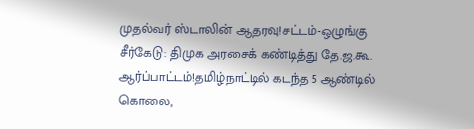முதல்வர் ஸ்டாலின் ஆதரவு!சட்டம்-ஒழுங்கு சீர்கேடு: திமுக அரசைக் கண்டித்து தே.ஜ.கூ. ஆர்ப்பாட்டம்!தமிழ்நாட்டில் கடந்த 5 ஆண்டில் கொலை,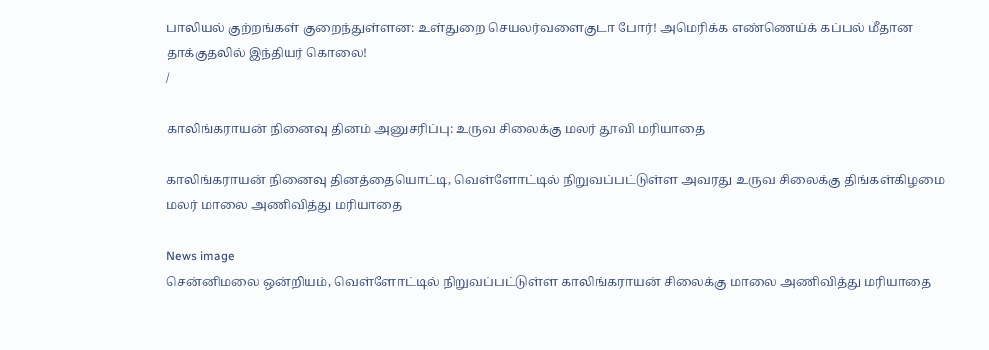பாலியல் குற்றங்கள் குறைந்துள்ளன: உள்துறை செயலர்வளைகுடா போர்! அமெரிக்க எண்ணெய்க் கப்பல் மீதான தாக்குதலில் இந்தியர் கொலை!
/

காலிங்கராயன் நினைவு தினம் அனுசரிப்பு: உருவ சிலைக்கு மலர் தூவி மரியாதை

காலிங்கராயன் நினைவு தினத்தையொட்டி, வெள்ளோட்டில் நிறுவப்பட்டுள்ள அவரது உருவ சிலைக்கு திங்கள்கிழமை மலர் மாலை அணிவித்து மரியாதை

News image
சென்னிமலை ஒன்றியம், வெள்ளோட்டில் நிறுவப்பட்டுள்ள காலிங்கராயன் சிலைக்கு மாலை அணிவித்து மரியாதை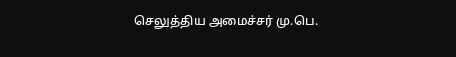செலுத்திய அமைச்சர் மு.பெ.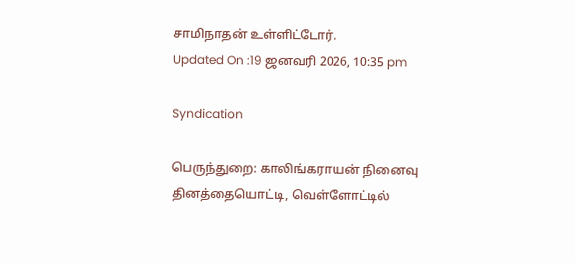சாமிநாதன் உள்ளிட்டோர்.
Updated On :19 ஜனவரி 2026, 10:35 pm

Syndication

பெருந்துறை: காலிங்கராயன் நினைவு தினத்தையொட்டி, வெள்ளோட்டில்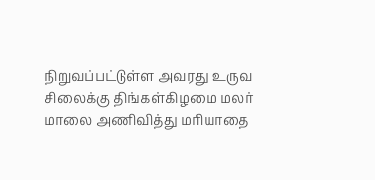நிறுவப்பட்டுள்ள அவரது உருவ சிலைக்கு திங்கள்கிழமை மலர் மாலை அணிவித்து மரியாதை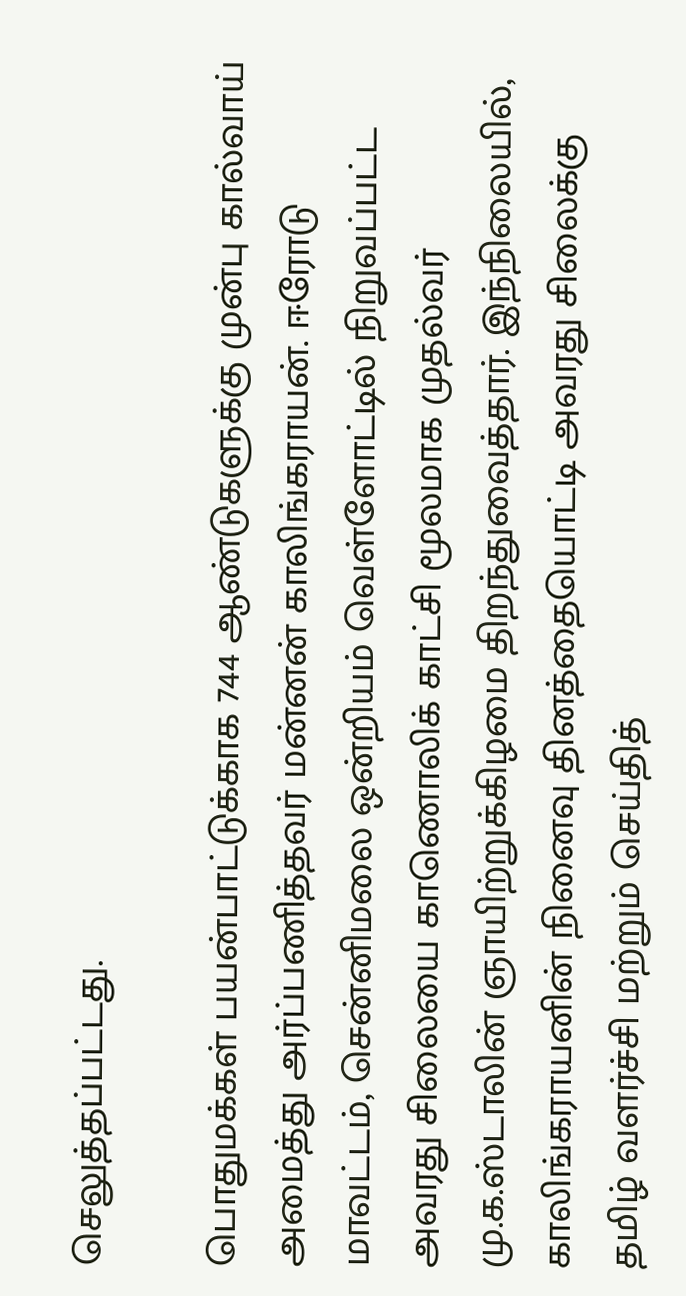செலுத்தப்பட்டது.

பொதுமக்கள் பயன்பாட்டுக்காக 744 ஆண்டுகளுக்கு முன்பு கால்வாய் அமைத்து அர்ப்பணித்தவர் மன்னன் காலிங்கராயன். ஈரோடு மாவட்டம், சென்னிமலை ஒன்றியம் வெள்ளோட்டில் நிறுவப்பட்ட அவரது சிலையை காணொலிக் காட்சி மூலமாக முதல்வர் மு.க.ஸ்டாலின் ஞாயிற்றுக்கிழமை திறந்துவைத்தார். இந்நிலையில், காலிங்கராயனின் நினைவு தினத்தையொட்டி அவரது சிலைக்கு தமிழ் வளர்ச்சி மற்றும் செய்தித்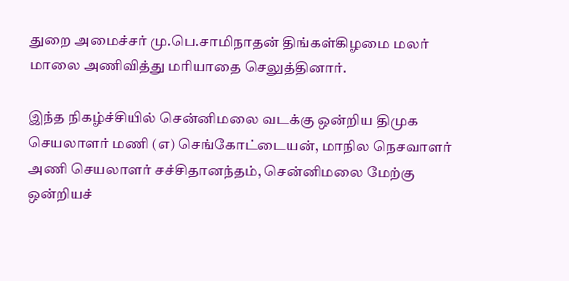துறை அமைச்சர் மு.பெ.சாமிநாதன் திங்கள்கிழமை மலர் மாலை அணிவித்து மரியாதை செலுத்தினார்.

இந்த நிகழ்ச்சியில் சென்னிமலை வடக்கு ஒன்றிய திமுக செயலாளர் மணி (எ) செங்கோட்டையன், மாநில நெசவாளர் அணி செயலாளர் சச்சிதானந்தம், சென்னிமலை மேற்கு ஒன்றியச்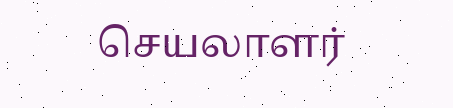செயலாளர்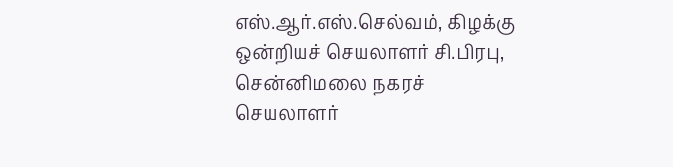எஸ்.ஆர்.எஸ்.செல்வம், கிழக்கு ஒன்றியச் செயலாளர் சி.பிரபு, சென்னிமலை நகரச் செயலாளர்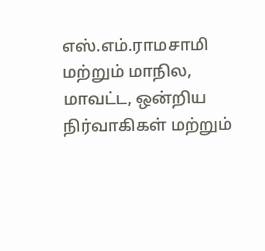எஸ்.எம்.ராமசாமி மற்றும் மாநில, மாவட்ட, ஒன்றிய நிர்வாகிகள் மற்றும்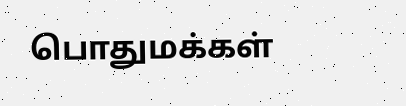பொதுமக்கள்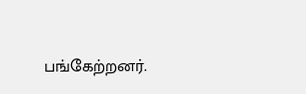பங்கேற்றனர்.